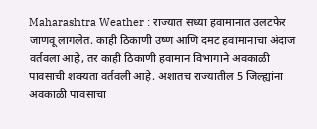Maharashtra Weather : राज्यात सध्या हवामानात उलटफेर जाणवू लागलेत. काही ठिकाणी उष्ण आणि दमट हवामानाचा अंदाज वर्तवला आहे, तर काही ठिकाणी हवामान विभागाने अवकाळी पावसाची शक्यता वर्तवली आहे. अशातच राज्यातील 5 जिल्ह्यांना अवकाळी पावसाचा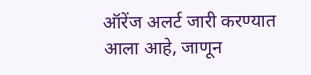ऑरेंज अलर्ट जारी करण्यात आला आहे, जाणून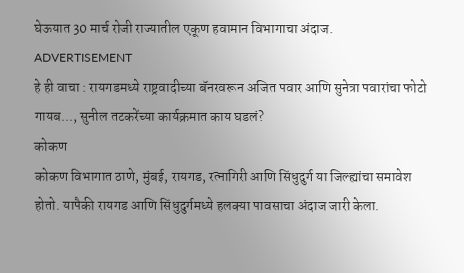घेऊयात 30 मार्च रोजी राज्यातील एकूण हवामान विभागाचा अंदाज.
ADVERTISEMENT
हे ही वाचा : रायगडमध्ये राष्ट्रवादीच्या बॅनरवरून अजित पवार आणि सुनेत्रा पवारांचा फोटो गायब..., सुनील तटकरेंच्या कार्यक्रमात काय घडलं?
कोकण
कोकण विभागात ठाणे, मुंबई, रायगड, रत्नागिरी आणि सिंधुदुर्ग या जिल्ह्यांचा समावेश होतो. यापैकी रायगड आणि सिंधुदुर्गमध्ये हलक्या पावसाचा अंदाज जारी केला.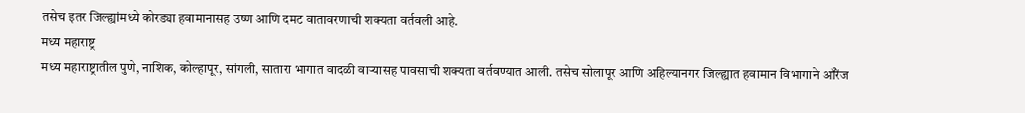तसेच इतर जिल्ह्यांमध्ये कोरड्या हवामानासह उष्ण आणि दमट वातावरणाची शक्यता वर्तवली आहे.
मध्य महाराष्ट्र
मध्य महाराष्ट्रातील पुणे, नाशिक, कोल्हापूर, सांगली, सातारा भागात वादळी वाऱ्यासह पावसाची शक्यता वर्तवण्यात आली. तसेच सोलापूर आणि अहिल्यानगर जिल्ह्यात हवामान विभागाने ऑरेंज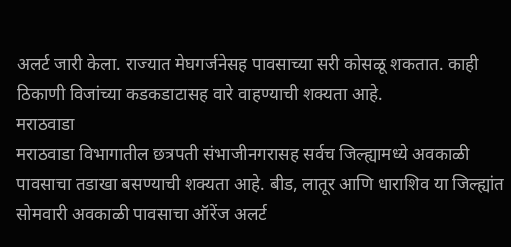अलर्ट जारी केला. राज्यात मेघगर्जनेसह पावसाच्या सरी कोसळू शकतात. काही ठिकाणी विजांच्या कडकडाटासह वारे वाहण्याची शक्यता आहे.
मराठवाडा
मराठवाडा विभागातील छत्रपती संभाजीनगरासह सर्वच जिल्ह्यामध्ये अवकाळी पावसाचा तडाखा बसण्याची शक्यता आहे. बीड, लातूर आणि धाराशिव या जिल्ह्यांत सोमवारी अवकाळी पावसाचा ऑरेंज अलर्ट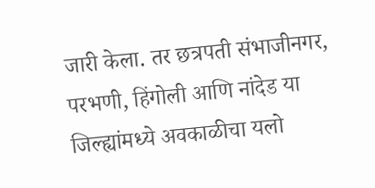जारी केला. तर छत्रपती संभाजीनगर, परभणी, हिंगोली आणि नांदेड या जिल्ह्यांमध्ये अवकाळीचा यलो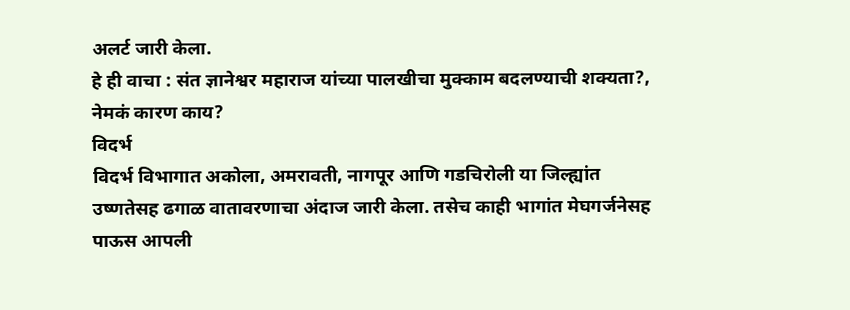अलर्ट जारी केला.
हे ही वाचा : संत ज्ञानेश्वर महाराज यांच्या पालखीचा मुक्काम बदलण्याची शक्यता?, नेमकं कारण काय?
विदर्भ
विदर्भ विभागात अकोला, अमरावती, नागपूर आणि गडचिरोली या जिल्ह्यांत उष्णतेसह ढगाळ वातावरणाचा अंदाज जारी केला. तसेच काही भागांत मेघगर्जनेसह पाऊस आपली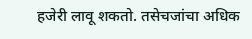हजेरी लावू शकतो. तसेचजांचा अधिक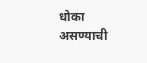धोका असण्याची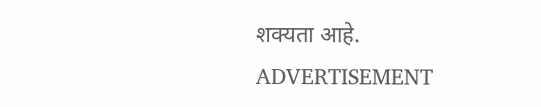शक्यता आहे.
ADVERTISEMENT